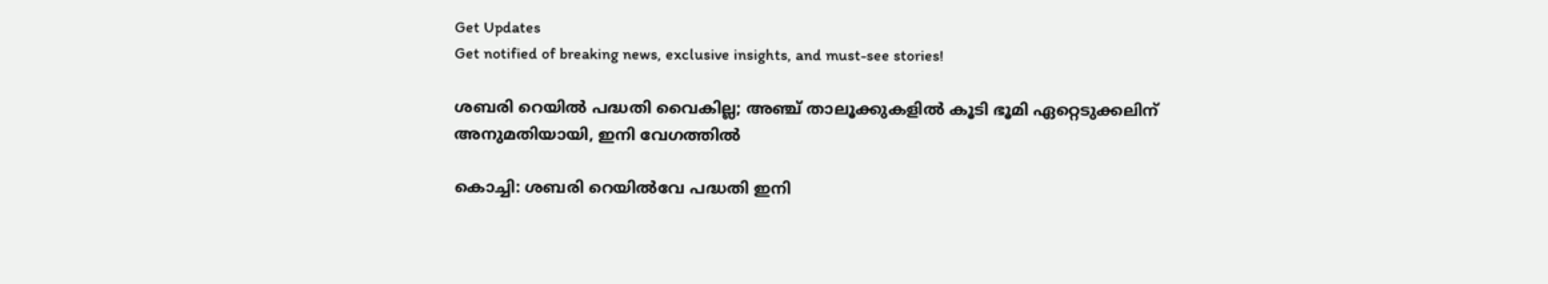Get Updates
Get notified of breaking news, exclusive insights, and must-see stories!

ശബരി റെയിൽ പദ്ധതി വൈകില്ല; അഞ്ച് താലൂക്കുകളിൽ കൂടി ഭൂമി ഏറ്റെടുക്കലിന് അനുമതിയായി, ഇനി വേഗത്തിൽ

കൊച്ചി: ശബരി റെയിൽവേ പദ്ധതി ഇനി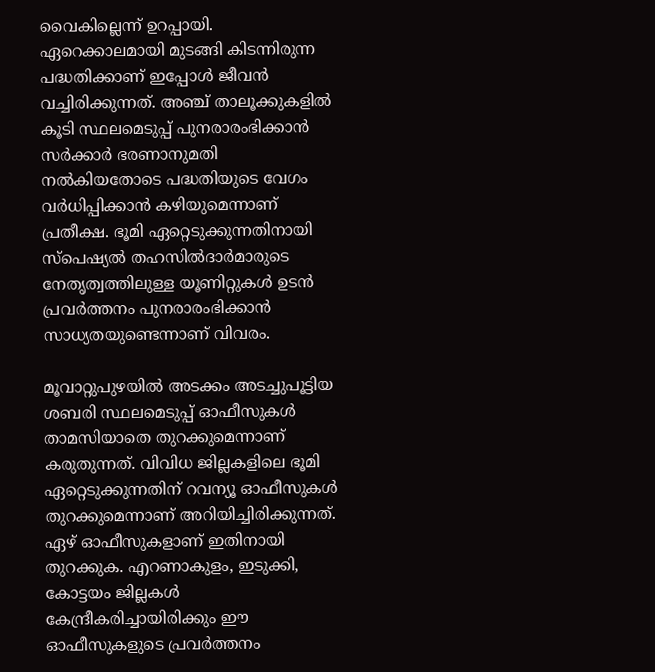വൈകില്ലെന്ന് ഉറപ്പായി. ഏറെക്കാലമായി മുടങ്ങി കിടന്നിരുന്ന പദ്ധതിക്കാണ് ഇപ്പോൾ ജീവൻ വച്ചിരിക്കുന്നത്. അഞ്ച് താലൂക്കുകളിൽ കൂടി സ്ഥലമെടുപ്പ് പുനരാരംഭിക്കാൻ സർക്കാർ ഭരണാനുമതി നൽകിയതോടെ പദ്ധതിയുടെ വേഗം വർധിപ്പിക്കാൻ കഴിയുമെന്നാണ് പ്രതീക്ഷ. ഭൂമി ഏറ്റെടുക്കുന്നതിനായി സ്പെഷ്യൽ തഹസിൽദാർമാരുടെ നേതൃത്വത്തിലുള്ള യൂണിറ്റുകൾ ഉടൻ പ്രവർത്തനം പുനരാരംഭിക്കാൻ സാധ്യതയുണ്ടെന്നാണ് വിവരം.

മൂവാറ്റുപുഴയിൽ അടക്കം അടച്ചുപൂട്ടിയ ശബരി സ്ഥലമെടുപ്പ് ഓഫീസുകൾ താമസിയാതെ തുറക്കുമെന്നാണ് കരുതുന്നത്. വിവിധ ജില്ലകളിലെ ഭൂമി ഏറ്റെടുക്കുന്നതിന് റവന്യൂ ഓഫീസുകൾ തുറക്കുമെന്നാണ് അറിയിച്ചിരിക്കുന്നത്. ഏഴ് ഓഫീസുകളാണ് ഇതിനായി തുറക്കുക. എറണാകുളം, ഇടുക്കി, കോട്ടയം ജില്ലകൾ കേന്ദ്രീകരിച്ചായിരിക്കും ഈ ഓഫീസുകളുടെ പ്രവർത്തനം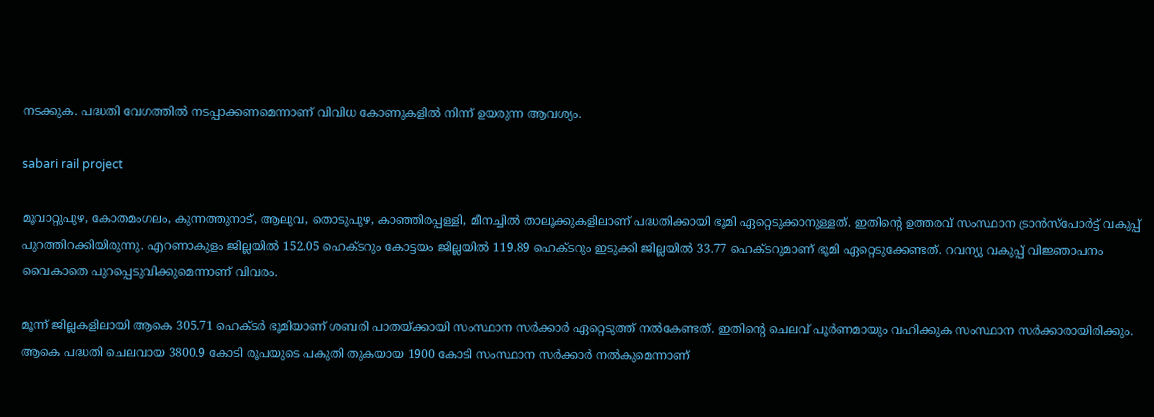നടക്കുക. പദ്ധതി വേഗത്തിൽ നടപ്പാക്കണമെന്നാണ് വിവിധ കോണുകളിൽ നിന്ന് ഉയരുന്ന ആവശ്യം.

sabari rail project

മൂവാറ്റുപുഴ, കോതമംഗലം, കുന്നത്തുനാട്, ആലുവ, തൊടുപുഴ, കാഞ്ഞിരപ്പള്ളി, മീനച്ചിൽ താലൂക്കുകളിലാണ് പദ്ധതിക്കായി ഭൂമി ഏറ്റെടുക്കാനുള്ളത്. ഇതിന്റെ ഉത്തരവ് സംസ്ഥാന ട്രാൻസ്പോർട്ട് വകുപ്പ് പുറത്തിറക്കിയിരുന്നു. എറണാകുളം ജില്ലയിൽ 152.05 ഹെക്‌ടറും കോട്ടയം ജില്ലയിൽ 119.89 ഹെക്‌ടറും ഇടുക്കി ജില്ലയിൽ 33.77 ഹെക്‌ടറുമാണ് ഭൂമി ഏറ്റെടുക്കേണ്ടത്. റവന്യു വകുപ്പ് വിജ്ഞാപനം വൈകാതെ പുറപ്പെടുവിക്കുമെന്നാണ് വിവരം.

മൂന്ന് ജില്ലകളിലായി ആകെ 305.71 ഹെക്‌ടർ ഭൂമിയാണ് ശബരി പാതയ്ക്കായി സംസ്ഥാന സർക്കാർ ഏറ്റെടുത്ത് നൽകേണ്ടത്. ഇതിന്റെ ചെലവ് പൂർണമായും വഹിക്കുക സംസ്ഥാന സർക്കാരായിരിക്കും. ആകെ പദ്ധതി ചെലവായ 3800.9 കോടി രൂപയുടെ പകുതി തുകയായ 1900 കോടി സംസ്ഥാന സർക്കാർ നൽകുമെന്നാണ്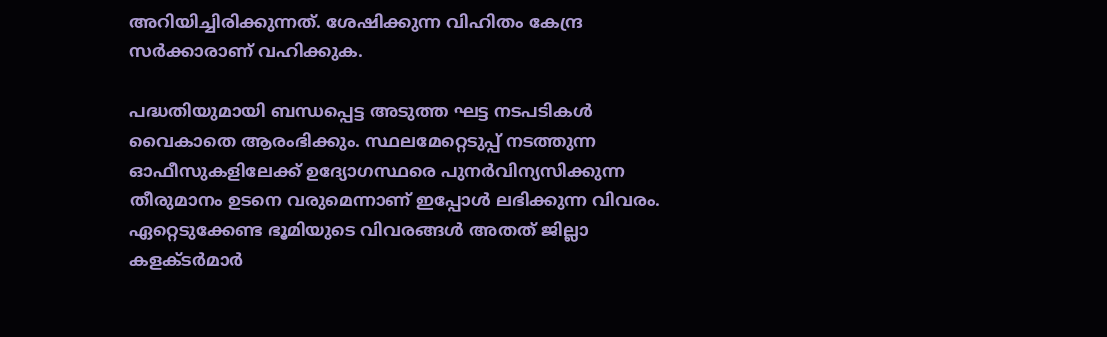അറിയിച്ചിരിക്കുന്നത്. ശേഷിക്കുന്ന വിഹിതം കേന്ദ്ര സർക്കാരാണ് വഹിക്കുക.

പദ്ധതിയുമായി ബന്ധപ്പെട്ട അടുത്ത ഘട്ട നടപടികൾ വൈകാതെ ആരംഭിക്കും. സ്ഥലമേറ്റെടുപ്പ് നടത്തുന്ന ഓഫീസുകളിലേക്ക് ഉദ്യോഗസ്ഥരെ പുനർവിന്യസിക്കുന്ന തീരുമാനം ഉടനെ വരുമെന്നാണ് ഇപ്പോൾ ലഭിക്കുന്ന വിവരം. ഏറ്റെടുക്കേണ്ട ഭൂമിയുടെ വിവരങ്ങൾ അതത് ജില്ലാ കളക്‌ടർമാർ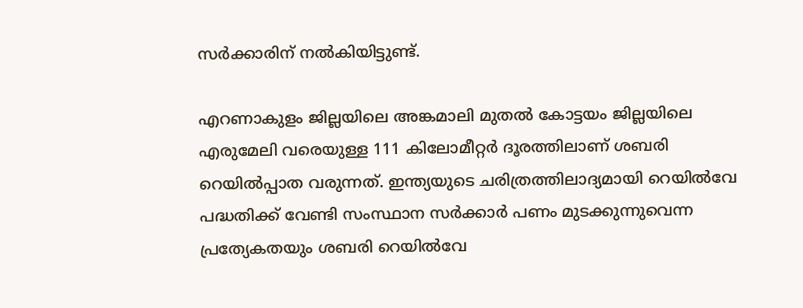സർക്കാരിന് നൽകിയിട്ടുണ്ട്.

എറണാകുളം ജില്ലയിലെ അങ്കമാലി മുതല്‍ കോട്ടയം ജില്ലയിലെ എരുമേലി വരെയുള്ള 111 കിലോമീറ്റര്‍ ദൂരത്തിലാണ് ശബരി റെയിൽപ്പാത വരുന്നത്. ഇന്ത്യയുടെ ചരിത്രത്തിലാദ്യമായി റെയില്‍വേ പദ്ധതിക്ക് വേണ്ടി സംസ്ഥാന സർക്കാർ പണം മുടക്കുന്നുവെന്ന പ്രത്യേകതയും ശബരി റെയിൽവേ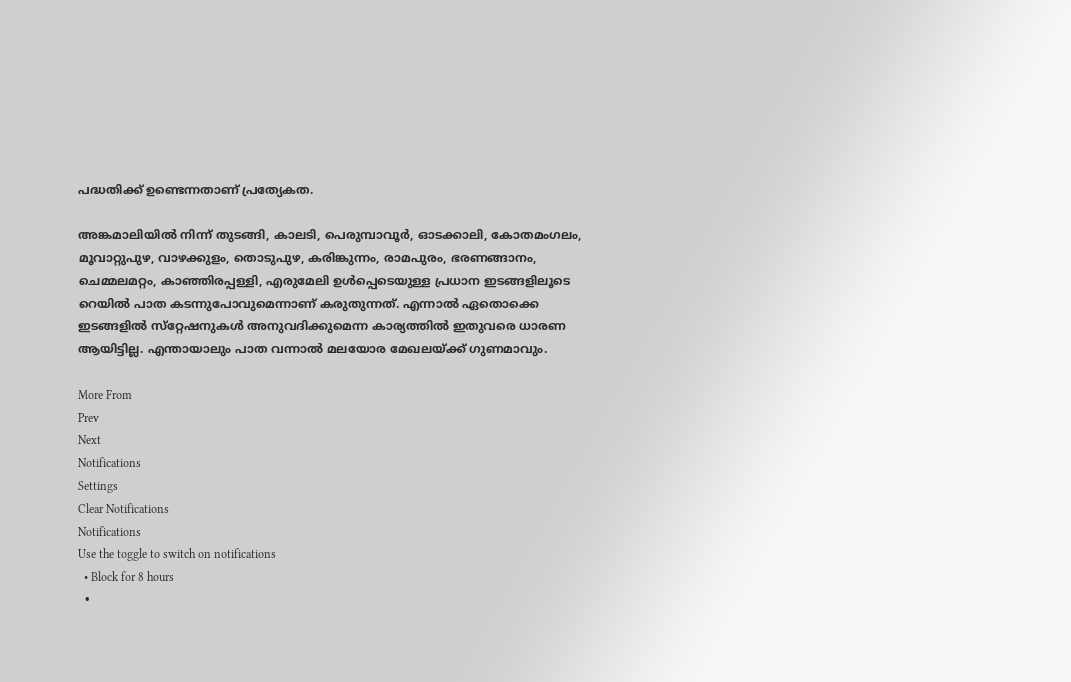പദ്ധതിക്ക് ഉണ്ടെന്നതാണ് പ്രത്യേകത.

അങ്കമാലിയിൽ നിന്ന് തുടങ്ങി, കാലടി, പെരുമ്പാവൂർ, ഓടക്കാലി, കോതമംഗലം, മൂവാറ്റുപുഴ, വാഴക്കുളം, തൊടുപുഴ, കരിങ്കുന്നം, രാമപുരം, ഭരണങ്ങാനം, ചെമ്മലമറ്റം, കാഞ്ഞിരപ്പള്ളി, എരുമേലി ഉൾപ്പെടെയുള്ള പ്രധാന ഇടങ്ങളിലൂടെ റെയിൽ പാത കടന്നുപോവുമെന്നാണ് കരുതുന്നത്. എന്നാൽ ഏതൊക്കെ ഇടങ്ങളിൽ സ്‌റ്റേഷനുകൾ അനുവദിക്കുമെന്ന കാര്യത്തിൽ ഇതുവരെ ധാരണ ആയിട്ടില്ല. എന്തായാലും പാത വന്നാൽ മലയോര മേഖലയ്ക്ക് ഗുണമാവും.

More From
Prev
Next
Notifications
Settings
Clear Notifications
Notifications
Use the toggle to switch on notifications
  • Block for 8 hours
  •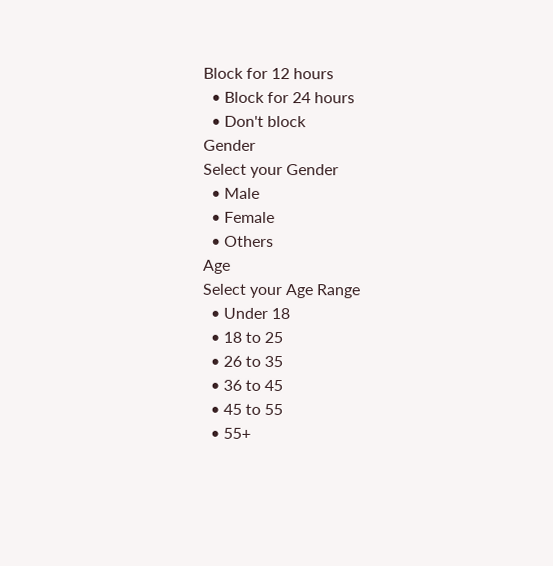Block for 12 hours
  • Block for 24 hours
  • Don't block
Gender
Select your Gender
  • Male
  • Female
  • Others
Age
Select your Age Range
  • Under 18
  • 18 to 25
  • 26 to 35
  • 36 to 45
  • 45 to 55
  • 55+